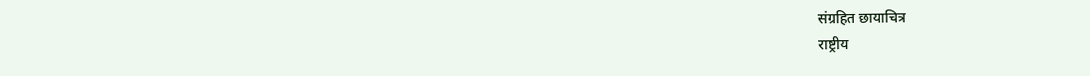संग्रहित छायाचित्र
राष्ट्रीय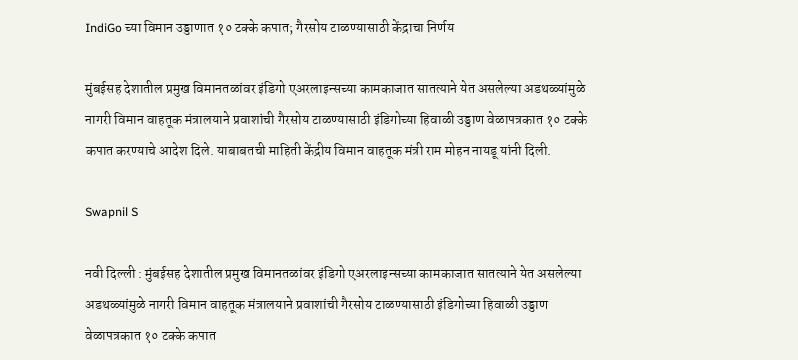IndiGo च्या विमान उड्डाणात १० टक्के कपात; गैरसोय टाळण्यासाठी केंद्राचा निर्णय

मुंबईसह देशातील प्रमुख विमानतळांवर इंडिगो एअरलाइन्सच्या कामकाजात सातत्याने येत असलेल्या अडथळ्यांमुळे नागरी विमान वाहतूक मंत्रालयाने प्रवाशांची गैरसोय टाळण्यासाठी इंडिगोच्या हिवाळी उड्डाण वेळापत्रकात १० टक्के कपात करण्याचे आदेश दिले. याबाबतची माहिती केंद्रीय विमान वाहतूक मंत्री राम मोहन नायडू यांनी दिली.

Swapnil S

नवी दिल्ली : मुंबईसह देशातील प्रमुख विमानतळांवर इंडिगो एअरलाइन्सच्या कामकाजात सातत्याने येत असलेल्या अडथळ्यांमुळे नागरी विमान वाहतूक मंत्रालयाने प्रवाशांची गैरसोय टाळण्यासाठी इंडिगोच्या हिवाळी उड्डाण वेळापत्रकात १० टक्के कपात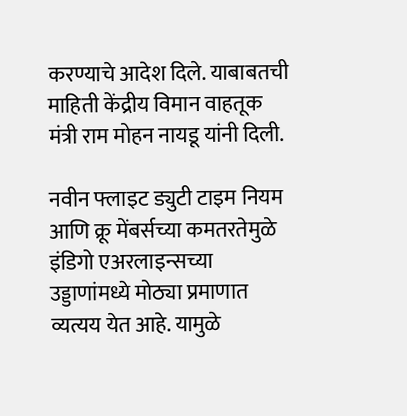करण्याचे आदेश दिले. याबाबतची माहिती केंद्रीय विमान वाहतूक मंत्री राम मोहन नायडू यांनी दिली.

नवीन फ्लाइट ड्युटी टाइम नियम आणि क्रू मेंबर्सच्या कमतरतेमुळे इंडिगो एअरलाइन्सच्या उड्डाणांमध्ये मोठ्या प्रमाणात व्यत्यय येत आहे. यामुळे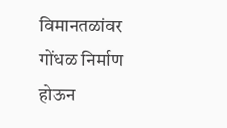विमानतळांवर गोंधळ निर्माण होऊन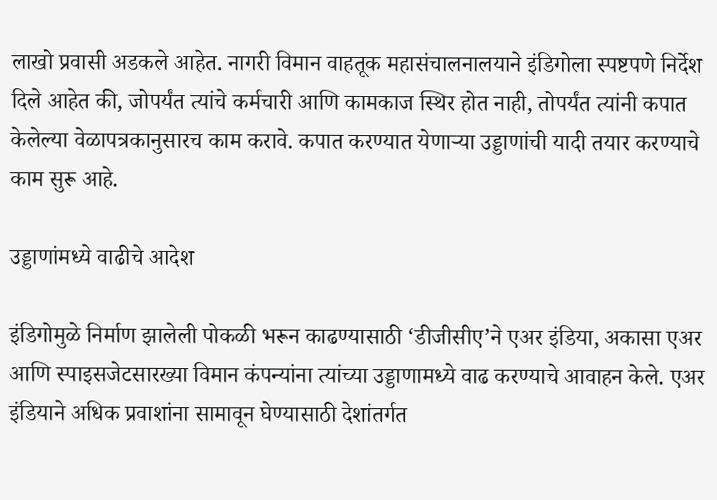लाखो प्रवासी अडकले आहेत. नागरी विमान वाहतूक महासंचालनालयाने इंडिगोला स्पष्टपणे निर्देश दिले आहेत की, जोपर्यंत त्यांचे कर्मचारी आणि कामकाज स्थिर होत नाही, तोपर्यंत त्यांनी कपात केलेल्या वेळापत्रकानुसारच काम करावे. कपात करण्यात येणाऱ्या उड्डाणांची यादी तयार करण्याचे काम सुरू आहे.

उड्डाणांमध्ये वाढीचे आदेश

इंडिगोमुळे निर्माण झालेली पोकळी भरून काढण्यासाठी ‘डीजीसीए’ने एअर इंडिया, अकासा एअर आणि स्पाइसजेटसारख्या विमान कंपन्यांना त्यांच्या उड्डाणामध्ये वाढ करण्याचे आवाहन केले. एअर इंडियाने अधिक प्रवाशांना सामावून घेण्यासाठी देशांतर्गत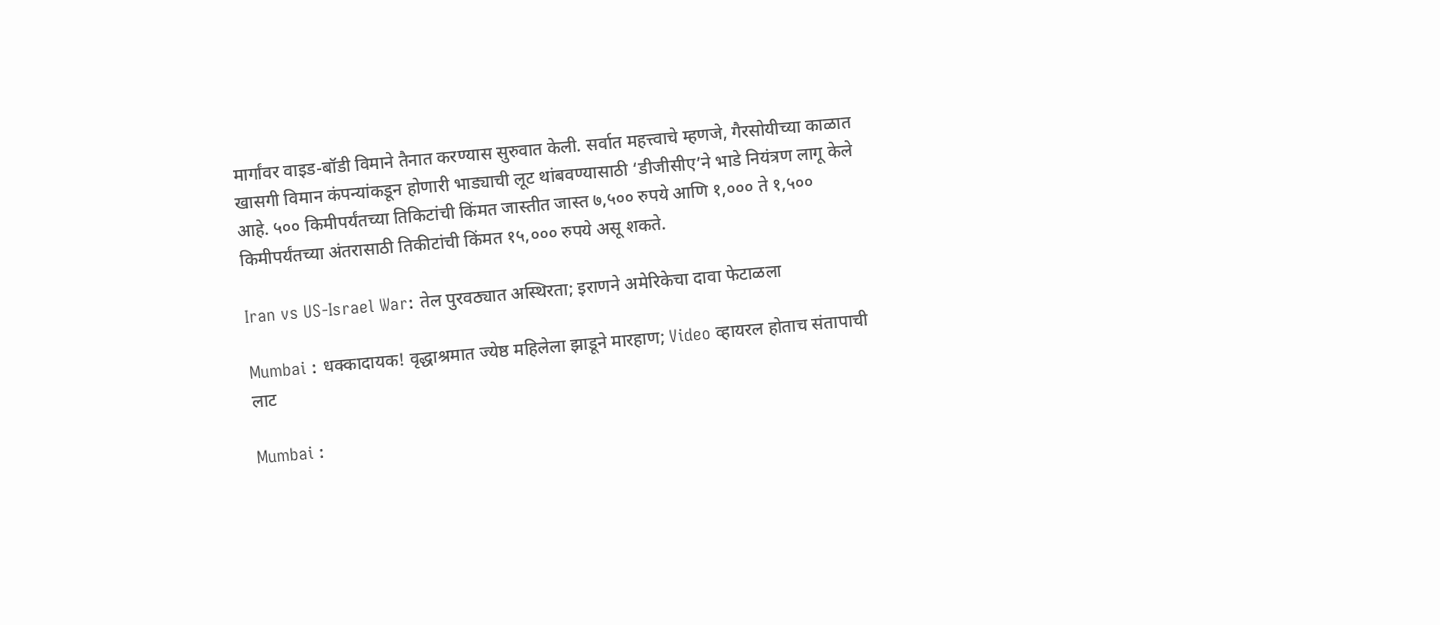मार्गांवर वाइड-बॉडी विमाने तैनात करण्यास सुरुवात केली. सर्वात महत्त्वाचे म्हणजे, गैरसोयीच्या काळात खासगी विमान कंपन्यांकडून होणारी भाड्याची लूट थांबवण्यासाठी ‘डीजीसीए’ने भाडे नियंत्रण लागू केले आहे. ५०० किमीपर्यंतच्या तिकिटांची किंमत जास्तीत जास्त ७,५०० रुपये आणि १,००० ते १,५०० किमीपर्यंतच्या अंतरासाठी तिकीटांची किंमत १५,००० रुपये असू शकते.

Iran vs US-Israel War: तेल पुरवठ्यात अस्थिरता; इराणने अमेरिकेचा दावा फेटाळला

Mumbai : धक्कादायक! वृद्धाश्रमात ज्येष्ठ महिलेला झाडूने मारहाण; Video व्हायरल होताच संतापाची लाट

Mumbai :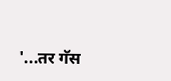'...तर गॅस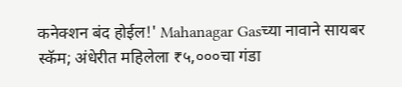कनेक्शन बंद होईल!' Mahanagar Gasच्या नावाने सायबर स्कॅम; अंधेरीत महिलेला ₹५,०००चा गंडा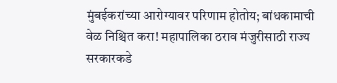मुंबईकरांच्या आरोग्यावर परिणाम होतोय; बांधकामाची वेळ निश्चित करा! महापालिका ठराव मंजुरीसाठी राज्य सरकारकडे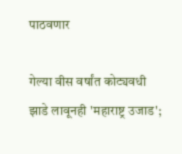पाठवणार

गेल्या वीस वर्षांत कोट्यवधी झाडे लावूनही 'महाराष्ट्र उजाड';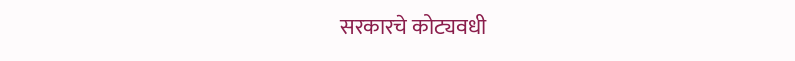सरकारचे कोट्यवधी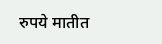रुपये मातीत